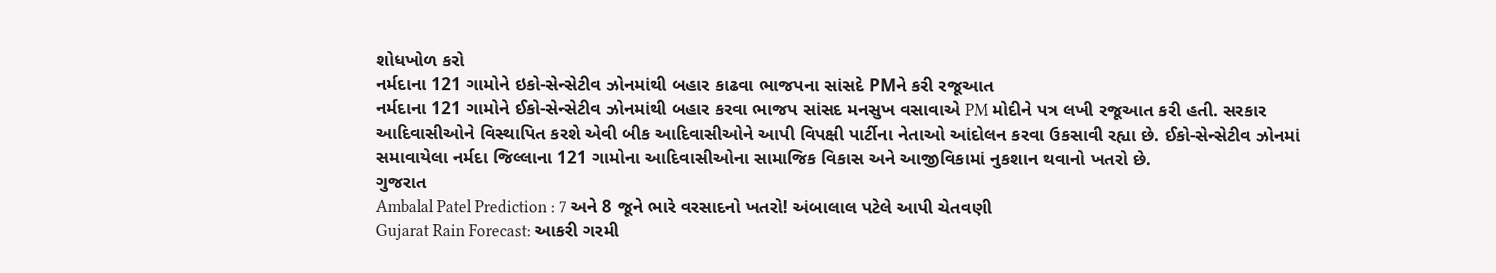શોધખોળ કરો
નર્મદાના 121 ગામોને ઇકો-સેન્સેટીવ ઝોનમાંથી બહાર કાઢવા ભાજપના સાંસદે PMને કરી રજૂઆત
નર્મદાના 121 ગામોને ઈકો-સેન્સેટીવ ઝોનમાંથી બહાર કરવા ભાજપ સાંસદ મનસુખ વસાવાએ PM મોદીને પત્ર લખી રજૂઆત કરી હતી. સરકાર આદિવાસીઓને વિસ્થાપિત કરશે એવી બીક આદિવાસીઓને આપી વિપક્ષી પાર્ટીના નેતાઓ આંદોલન કરવા ઉકસાવી રહ્યા છે. ઈકો-સેન્સેટીવ ઝોનમાં સમાવાયેલા નર્મદા જિલ્લાના 121 ગામોના આદિવાસીઓના સામાજિક વિકાસ અને આજીવિકામાં નુકશાન થવાનો ખતરો છે.
ગુજરાત
Ambalal Patel Prediction : 7 અને 8 જૂને ભારે વરસાદનો ખતરો! અંબાલાલ પટેલે આપી ચેતવણી
Gujarat Rain Forecast: આકરી ગરમી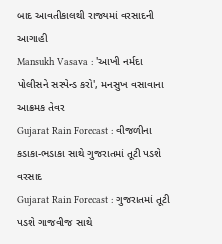બાદ આવતીકાલથી રાજ્યમાં વરસાદની આગાહી
Mansukh Vasava : 'આખી નર્મદા પોલીસને સસ્પેન્ડ કરો', મનસુખ વસાવાના આક્રમક તેવર
Gujarat Rain Forecast : વીજળીના કડાકા-ભડાકા સાથે ગુજરાતમાં તૂટી પડશે વરસાદ
Gujarat Rain Forecast : ગુજરાતમાં તૂટી પડશે ગાજવીજ સાથે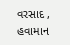વરસાદ , હવામાન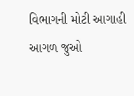વિભાગની મોટી આગાહી
આગળ જુઓ